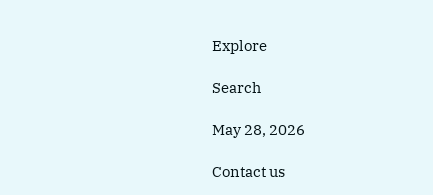Explore

Search

May 28, 2026

Contact us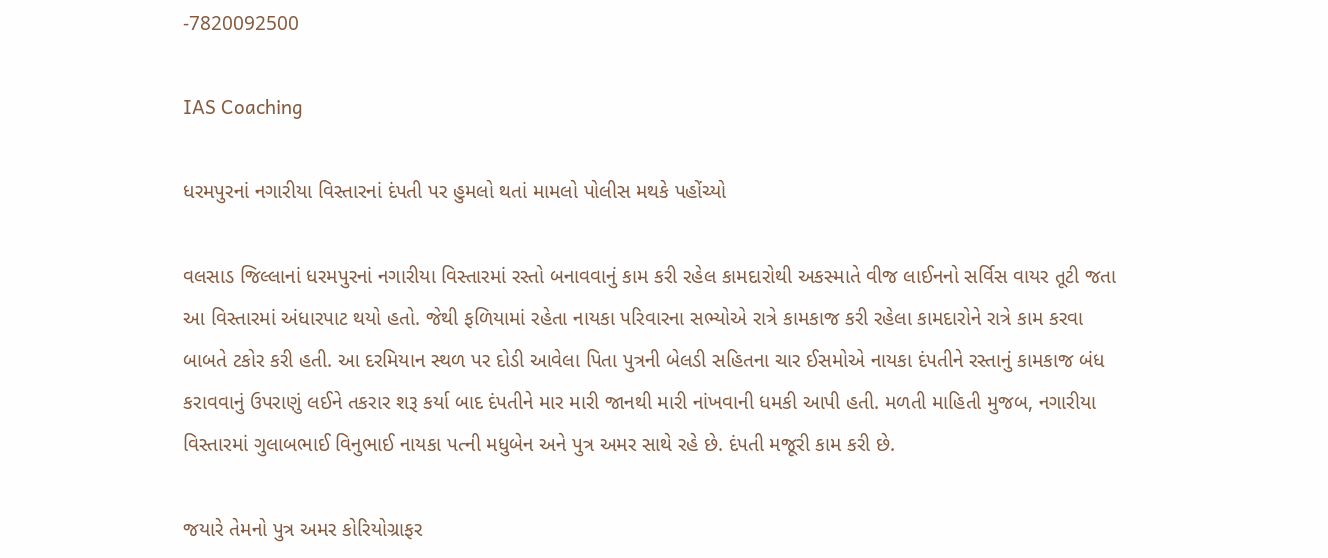-7820092500

IAS Coaching

ધરમપુરનાં નગારીયા વિસ્તારનાં દંપતી પર હુમલો થતાં મામલો પોલીસ મથકે પહોંચ્યો

વલસાડ જિલ્લાનાં ધરમપુરનાં નગારીયા વિસ્તારમાં રસ્તો બનાવવાનું કામ કરી રહેલ કામદારોથી અકસ્માતે વીજ લાઈનનો સર્વિસ વાયર તૂટી જતા આ વિસ્તારમાં અંધારપાટ થયો હતો. જેથી ફળિયામાં રહેતા નાયકા પરિવારના સભ્યોએ રાત્રે કામકાજ કરી રહેલા કામદારોને રાત્રે કામ કરવા બાબતે ટકોર કરી હતી. આ દરમિયાન સ્થળ પર દોડી આવેલા પિતા પુત્રની બેલડી સહિતના ચાર ઈસમોએ નાયકા દંપતીને રસ્તાનું કામકાજ બંધ કરાવવાનું ઉપરાણું લઈને તકરાર શરૂ કર્યા બાદ દંપતીને માર મારી જાનથી મારી નાંખવાની ધમકી આપી હતી. મળતી માહિતી મુજબ, નગારીયા વિસ્તારમાં ગુલાબભાઈ વિનુભાઈ નાયકા પત્ની મધુબેન અને પુત્ર અમર સાથે રહે છે. દંપતી મજૂરી કામ કરી છે.

જયારે તેમનો પુત્ર અમર કોરિયોગ્રાફર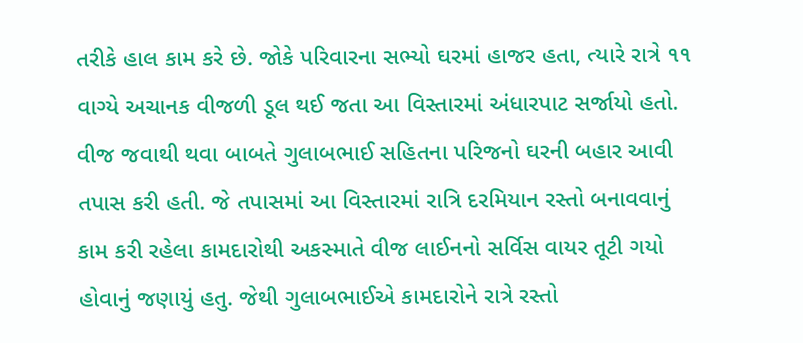તરીકે હાલ કામ કરે છે. જોકે પરિવારના સભ્યો ઘરમાં હાજર હતા, ત્યારે રાત્રે ૧૧ વાગ્યે અચાનક વીજળી ડૂલ થઈ જતા આ વિસ્તારમાં અંધારપાટ સર્જાયો હતો. વીજ જવાથી થવા બાબતે ગુલાબભાઈ સહિતના પરિજનો ઘરની બહાર આવી તપાસ કરી હતી. જે તપાસમાં આ વિસ્તારમાં રાત્રિ દરમિયાન રસ્તો બનાવવાનું કામ કરી રહેલા કામદારોથી અકસ્માતે વીજ લાઈનનો સર્વિસ વાયર તૂટી ગયો હોવાનું જણાયું હતુ. જેથી ગુલાબભાઈએ કામદારોને રાત્રે રસ્તો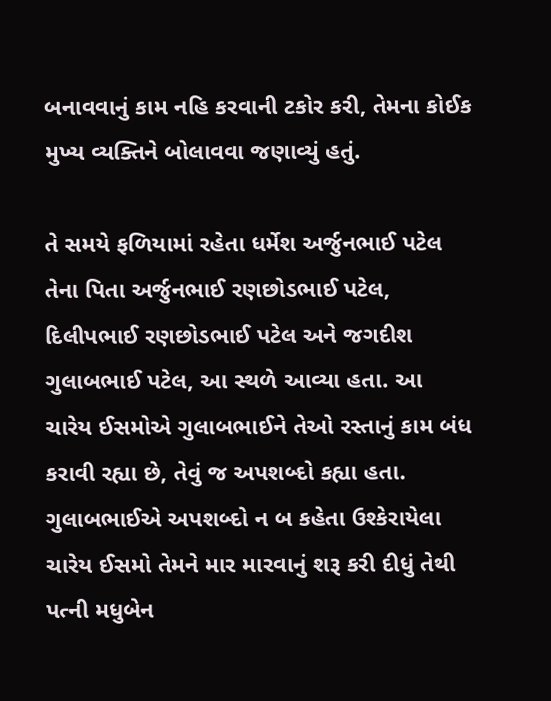બનાવવાનું કામ નહિ કરવાની ટકોર કરી, તેમના કોઈક મુખ્ય વ્યક્તિને બોલાવવા જણાવ્યું હતું.

તે સમયે ફળિયામાં રહેતા ધર્મેશ અર્જુનભાઈ પટેલ તેના પિતા અર્જુનભાઈ રણછોડભાઈ પટેલ, દિલીપભાઈ રણછોડભાઈ પટેલ અને જગદીશ ગુલાબભાઈ પટેલ, આ સ્થળે આવ્યા હતા. આ ચારેય ઈસમોએ ગુલાબભાઈને તેઓ રસ્તાનું કામ બંધ કરાવી રહ્યા છે, તેવું જ અપશબ્દો કહ્યા હતા. ગુલાબભાઈએ અપશબ્દો ન બ કહેતા ઉશ્કેરાયેલા ચારેય ઈસમો તેમને માર મારવાનું શરૂ કરી દીધું તેથી પત્ની મધુબેન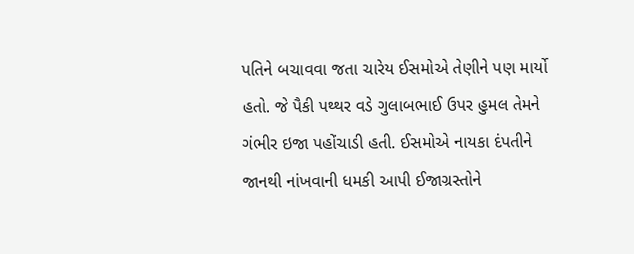પતિને બચાવવા જતા ચારેય ઈસમોએ તેણીને પણ માર્યો હતો. જે પૈકી પથ્થર વડે ગુલાબભાઈ ઉપર હુમલ તેમને ગંભીર ઇજા પહોંચાડી હતી. ઈસમોએ નાયકા દંપતીને જાનથી નાંખવાની ધમકી આપી ઈજાગ્રસ્તોને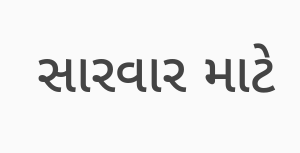સારવાર માટે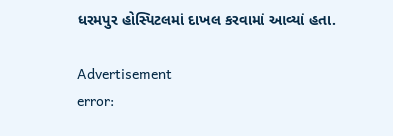ધરમપુર હોસ્પિટલમાં દાખલ કરવામાં આવ્યાં હતા.

Advertisement
error: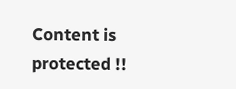Content is protected !!